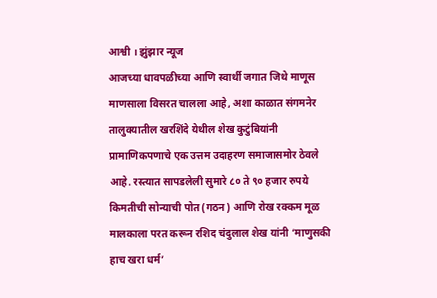आश्वी । झुंझार न्यूज
आजच्या धावपळीच्या आणि स्वार्थी जगात जिथे माणूस माणसाला विसरत चालला आहे, अशा काळात संगमनेर तालुक्यातील खरशिंदे येथील शेख कुटुंबियांनी प्रामाणिकपणाचे एक उत्तम उदाहरण समाजासमोर ठेवले आहे. रस्त्यात सापडलेली सुमारे ८० ते ९० हजार रुपये किमतीची सोन्याची पोत (गठन) आणि रोख रक्कम मूळ मालकाला परत करून रशिद चंदुलाल शेख यांनी ‘माणुसकी हाच खरा धर्म’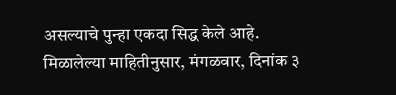असल्याचे पुन्हा एकदा सिद्ध केले आहे.
मिळालेल्या माहितीनुसार, मंगळवार, दिनांक ३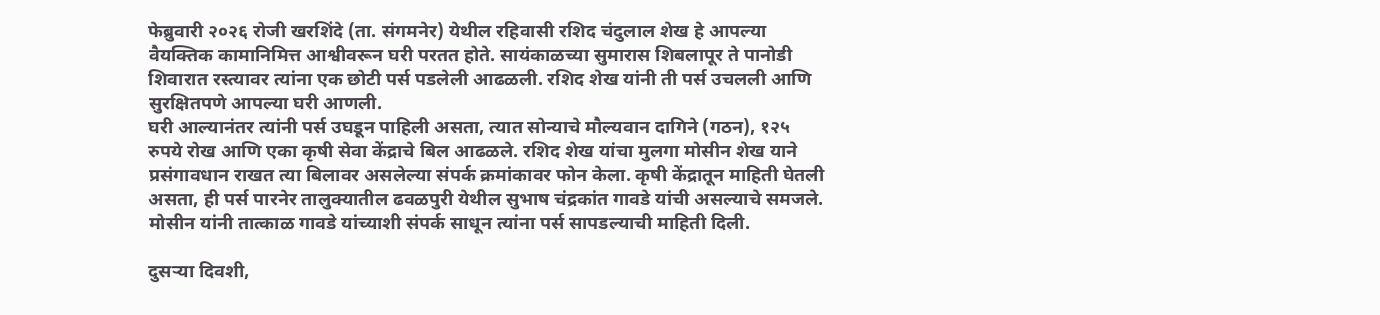फेब्रुवारी २०२६ रोजी खरशिंदे (ता. संगमनेर) येथील रहिवासी रशिद चंदुलाल शेख हे आपल्या वैयक्तिक कामानिमित्त आश्वीवरून घरी परतत होते. सायंकाळच्या सुमारास शिबलापूर ते पानोडी शिवारात रस्त्यावर त्यांना एक छोटी पर्स पडलेली आढळली. रशिद शेख यांनी ती पर्स उचलली आणि सुरक्षितपणे आपल्या घरी आणली.
घरी आल्यानंतर त्यांनी पर्स उघडून पाहिली असता, त्यात सोन्याचे मौल्यवान दागिने (गठन), १२५ रुपये रोख आणि एका कृषी सेवा केंद्राचे बिल आढळले. रशिद शेख यांचा मुलगा मोसीन शेख याने प्रसंगावधान राखत त्या बिलावर असलेल्या संपर्क क्रमांकावर फोन केला. कृषी केंद्रातून माहिती घेतली असता, ही पर्स पारनेर तालुक्यातील ढवळपुरी येथील सुभाष चंद्रकांत गावडे यांची असल्याचे समजले. मोसीन यांनी तात्काळ गावडे यांच्याशी संपर्क साधून त्यांना पर्स सापडल्याची माहिती दिली.

दुसऱ्या दिवशी,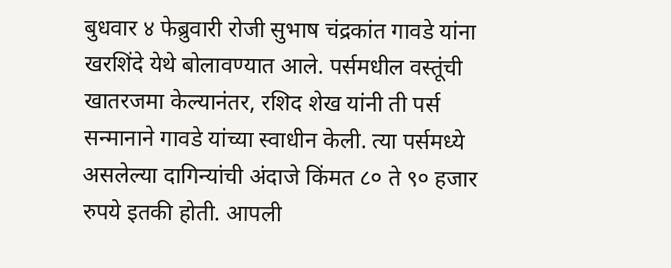बुधवार ४ फेब्रुवारी रोजी सुभाष चंद्रकांत गावडे यांना खरशिंदे येथे बोलावण्यात आले. पर्समधील वस्तूंची खातरजमा केल्यानंतर, रशिद शेख यांनी ती पर्स सन्मानाने गावडे यांच्या स्वाधीन केली. त्या पर्समध्ये असलेल्या दागिन्यांची अंदाजे किंमत ८० ते ९० हजार रुपये इतकी होती. आपली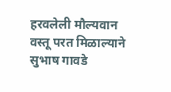हरवलेली मौल्यवान वस्तू परत मिळाल्याने सुभाष गावडे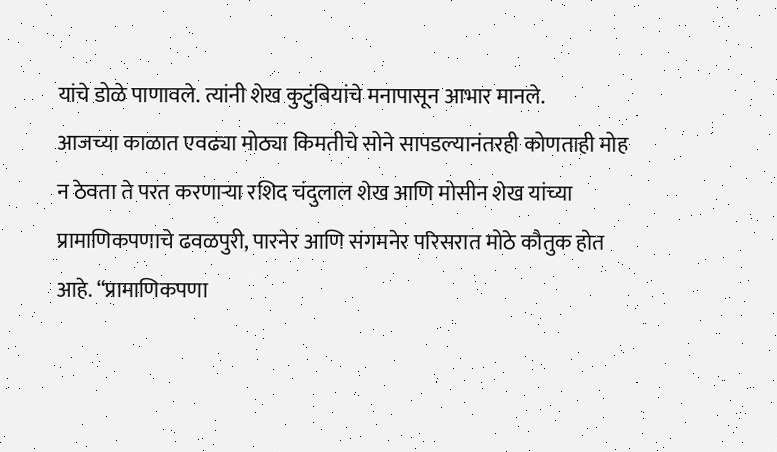यांचे डोळे पाणावले. त्यांनी शेख कुटुंबियांचे मनापासून आभार मानले.
आजच्या काळात एवढ्या मोठ्या किमतीचे सोने सापडल्यानंतरही कोणताही मोह न ठेवता ते परत करणाऱ्या रशिद चंदुलाल शेख आणि मोसीन शेख यांच्या प्रामाणिकपणाचे ढवळपुरी, पारनेर आणि संगमनेर परिसरात मोठे कौतुक होत आहे. “प्रामाणिकपणा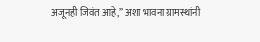अजूनही जिवंत आहे,” अशा भावना ग्रामस्थांनी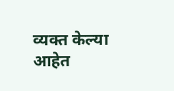व्यक्त केल्या आहेत